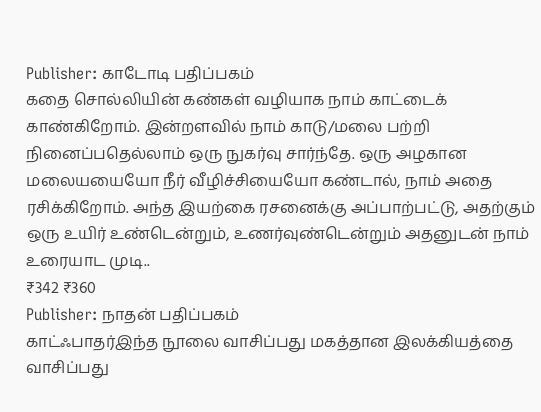Publisher: காடோடி பதிப்பகம்
கதை சொல்லியின் கண்கள் வழியாக நாம் காட்டைக் காண்கிறோம். இன்றளவில் நாம் காடு/மலை பற்றி நினைப்பதெல்லாம் ஒரு நுகர்வு சார்ந்தே. ஒரு அழகான மலையயையோ நீர் வீழிச்சியையோ கண்டால், நாம் அதை ரசிக்கிறோம். அந்த இயற்கை ரசனைக்கு அப்பாற்பட்டு, அதற்கும் ஒரு உயிர் உண்டென்றும், உணர்வுண்டென்றும் அதனுடன் நாம் உரையாட முடி..
₹342 ₹360
Publisher: நாதன் பதிப்பகம்
காட்ஃபாதர்இந்த நூலை வாசிப்பது மகத்தான இலக்கியத்தை வாசிப்பது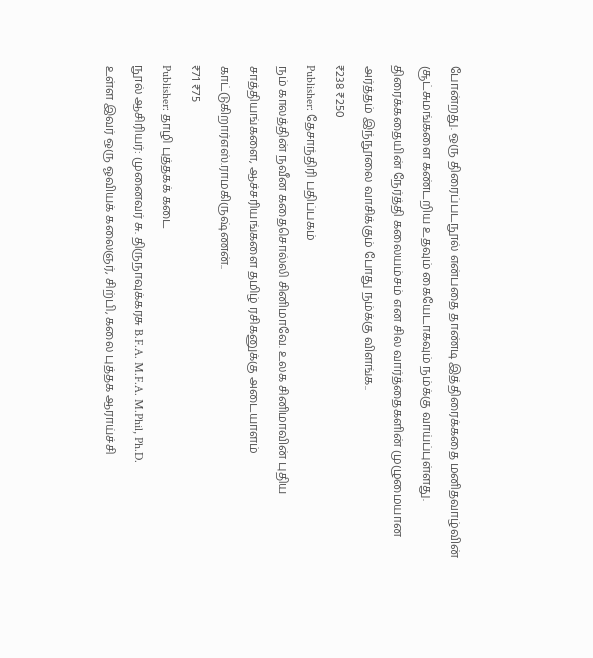போன்றது. ஒரு திரைப்படநூல் என்பதை தாண்டி இத்திரைக்கதை மனிதவாழ்வின் சூட்சுமங்களை கண்டறிய உதவும் கையேடாகவும் நம்க்கு வாய்ப்புள்ளது. திரைக்கதையின் நேர்த்தி கலையம்சம் என சில வார்த்தைகளின் முழுமையான அர்த்தம் இந்நூலை வாசிக்கும் போது நம்க்கு விளங்க..
₹238 ₹250
Publisher: தேசாந்திரி பதிப்பகம்
நம் காலத்தின் நவீன கதைசொல்லி சினிமாவே. உலக சினிமாவின் புதிய சாத்தியங்களை, ஆச்சரியங்களை தமிழ் ரசிகனுக்கு அடையாளம் காட்டுகிறார்எஸ்.ராமகிருஷ்ணன்..
₹71 ₹75
Publisher: தாழி புத்தகக் கடை
நூல் ஆசிரியர்: முனைவர் சு. திருநாவுக்கரசு B.F.A. M.F.A. M.Phil, Ph.D.
உள்ள இவர் ஒரு ஓவியக் கலைஞர், சிற்பி, கலை புத்தக ஆராய்ச்சி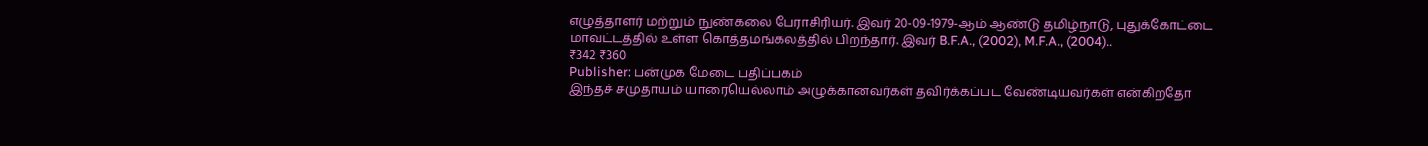எழுத்தாளர் மற்றும் நுண்கலை பேராசிரியர். இவர் 20-09-1979-ஆம் ஆண்டு தமிழ்நாடு, புதுக்கோட்டை மாவட்டத்தில் உள்ள கொத்தமங்கலத்தில் பிறந்தார். இவர் B.F.A., (2002), M.F.A., (2004)..
₹342 ₹360
Publisher: பன்முக மேடை பதிப்பகம்
இந்தச் சமுதாயம் யாரையெல்லாம் அழுக்கானவர்கள் தவிர்க்கப்பட வேண்டியவர்கள் என்கிறதோ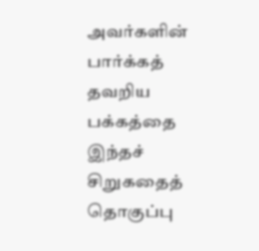அவர்களின் பார்க்கத் தவறிய பக்கத்தை இந்தச் சிறுகதைத் தொகுப்பு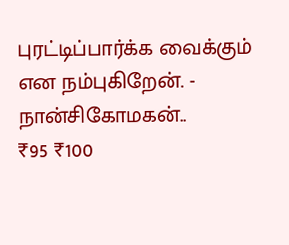புரட்டிப்பார்க்க வைக்கும் என நம்புகிறேன். - நான்சிகோமகன்..
₹95 ₹100